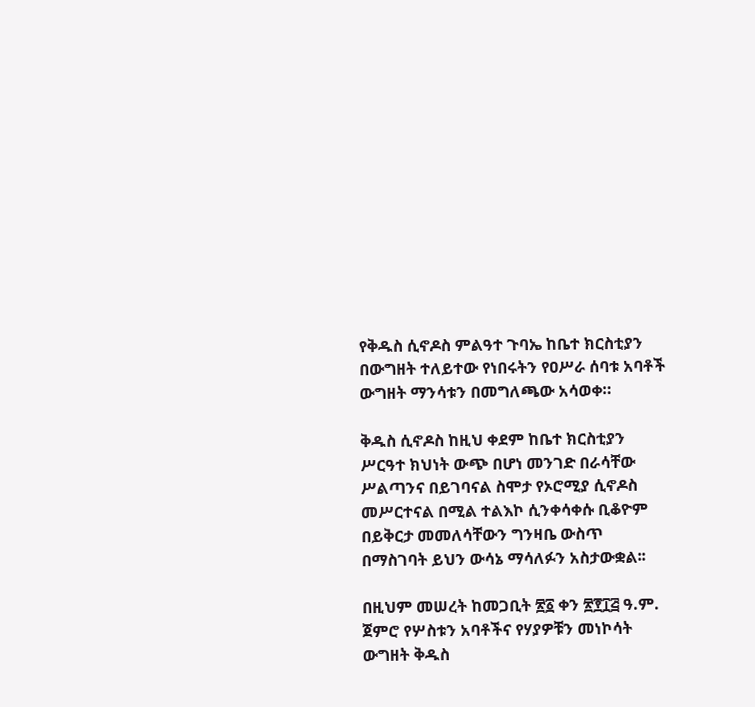የቅዱስ ሲኖዶስ ምልዓተ ጉባኤ ከቤተ ክርስቲያን በውግዘት ተለይተው የነበሩትን የዐሥራ ሰባቱ አባቶች ውግዘት ማንሳቱን በመግለጫው አሳወቀ።

ቅዱስ ሲኖዶስ ከዚህ ቀደም ከቤተ ክርስቲያን ሥርዓተ ክህነት ውጭ በሆነ መንገድ በራሳቸው ሥልጣንና በይገባናል ስሞታ የኦሮሚያ ሲኖዶስ መሥርተናል በሚል ተልእኮ ሲንቀሳቀሱ ቢቆዮም በይቅርታ መመለሳቸውን ግንዛቤ ውስጥ በማስገባት ይህን ውሳኔ ማሳለፉን አስታውቋል፡፡

በዚህም መሠረት ከመጋቢት ፳፩ ቀን ፳፻፲፭ ዓ.ም. ጀምሮ የሦስቱን አባቶችና የሃያዎቹን መነኮሳት ውግዘት ቅዱስ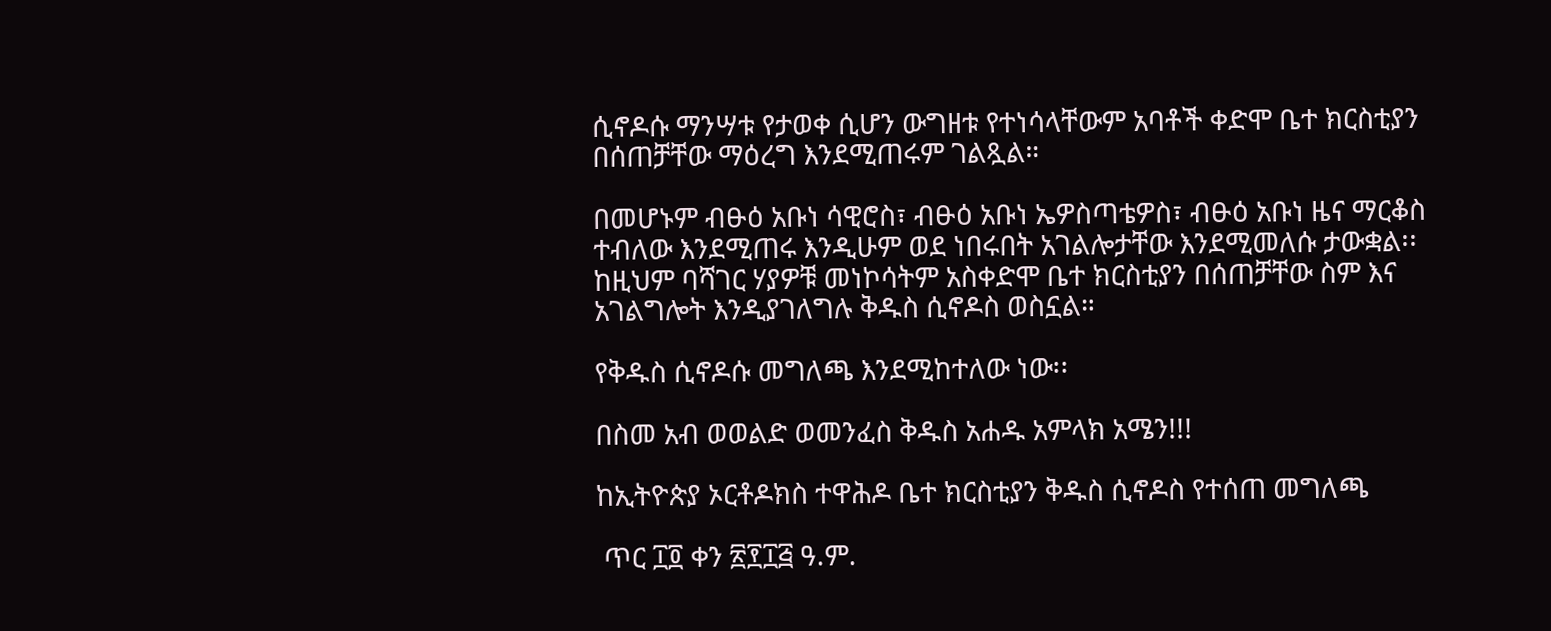ሲኖዶሱ ማንሣቱ የታወቀ ሲሆን ውግዘቱ የተነሳላቸውም አባቶች ቀድሞ ቤተ ክርስቲያን በሰጠቻቸው ማዕረግ እንደሚጠሩም ገልጿል።

በመሆኑም ብፁዕ አቡነ ሳዊሮስ፣ ብፁዕ አቡነ ኤዎስጣቴዎስ፣ ብፁዕ አቡነ ዜና ማርቆስ ተብለው እንደሚጠሩ እንዲሁም ወደ ነበሩበት አገልሎታቸው እንደሚመለሱ ታውቋል፡፡ ከዚህም ባሻገር ሃያዎቹ መነኮሳትም አስቀድሞ ቤተ ክርስቲያን በሰጠቻቸው ስም እና አገልግሎት እንዲያገለግሉ ቅዱስ ሲኖዶስ ወስኗል።

የቅዱስ ሲኖዶሱ መግለጫ እንደሚከተለው ነው፡፡

በስመ አብ ወወልድ ወመንፈስ ቅዱስ አሐዱ አምላክ አሜን!!!

ከኢትዮጵያ ኦርቶዶክስ ተዋሕዶ ቤተ ክርስቲያን ቅዱስ ሲኖዶስ የተሰጠ መግለጫ

 ጥር ፲፬ ቀን ፳፻፲፭ ዓ.ም.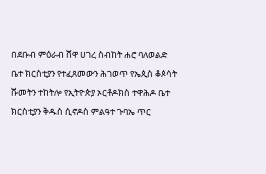በደቡብ ምዕራብ ሸዋ ሀገረ ስብከት ሐሮ ባለወልድ ቤተ ክርስቲያን የተፈጸመውን ሕገወጥ የኤጲስ ቆጶሳት ሹመትን ተከትሎ የኢትዮጵያ ኦርቶዶክስ ተዋሕዶ ቤተ ክርስቲያን ቅዱስ ሲኖዶስ ምልዓተ ጉባኤ ጥር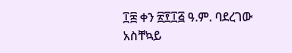፲፰ ቀን ፳፻፲፭ ዓ.ም. ባደረገው አስቸኳይ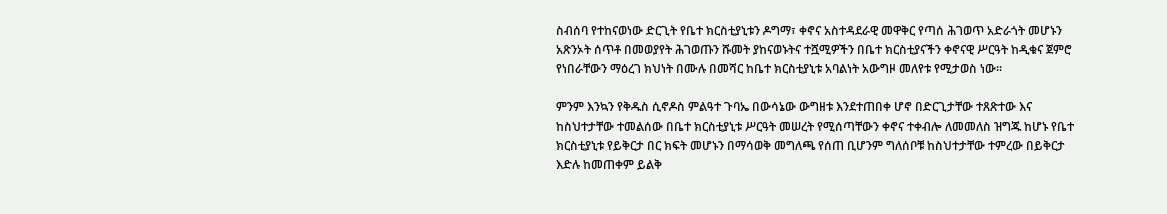ስብሰባ የተከናወነው ድርጊት የቤተ ክርስቲያኒቱን ዶግማ፣ ቀኖና አስተዳደራዊ መዋቅር የጣሰ ሕገወጥ አድራጎት መሆኑን አጽንኦት ሰጥቶ በመወያየት ሕገወጡን ሹመት ያከናወኑትና ተሿሚዎችን በቤተ ክርስቲያናችን ቀኖናዊ ሥርዓት ከዲቁና ጀምሮ የነበራቸውን ማዕረገ ክህነት በሙሉ በመሻር ከቤተ ክርስቲያኒቱ አባልነት አውግዞ መለየቱ የሚታወስ ነው፡፡

ምንም እንኳን የቅዱስ ሲኖዶስ ምልዓተ ጉባኤ በውሳኔው ውግዘቱ እንደተጠበቀ ሆኖ በድርጊታቸው ተጸጽተው እና ከስህተታቸው ተመልሰው በቤተ ክርስቲያኒቱ ሥርዓት መሠረት የሚሰጣቸውን ቀኖና ተቀብሎ ለመመለስ ዝግጁ ከሆኑ የቤተ ክርስቲያኒቱ የይቅርታ በር ክፍት መሆኑን በማሳወቅ መግለጫ የሰጠ ቢሆንም ግለሰቦቹ ከስህተታቸው ተምረው በይቅርታ እድሉ ከመጠቀም ይልቅ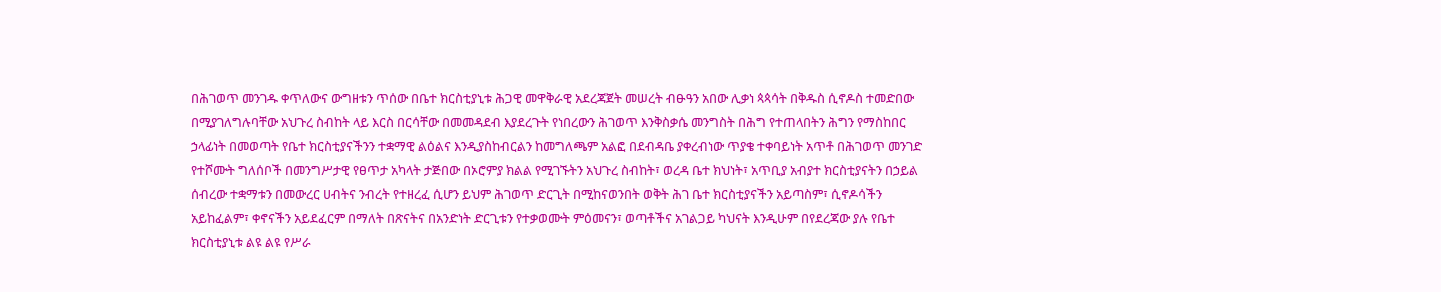በሕገወጥ መንገዱ ቀጥለውና ውግዘቱን ጥሰው በቤተ ክርስቲያኒቱ ሕጋዊ መዋቅራዊ አደረጃጀት መሠረት ብፁዓን አበው ሊቃነ ጳጳሳት በቅዱስ ሲኖዶስ ተመድበው በሚያገለግሉባቸው አህጉረ ስብከት ላይ እርስ በርሳቸው በመመዳደብ እያደረጉት የነበረውን ሕገወጥ እንቅስቃሴ መንግስት በሕግ የተጠላበትን ሕግን የማስከበር ኃላፊነት በመወጣት የቤተ ክርስቲያናችንን ተቋማዊ ልዕልና እንዲያስከብርልን ከመግለጫም አልፎ በደብዳቤ ያቀረብነው ጥያቄ ተቀባይነት አጥቶ በሕገወጥ መንገድ የተሾሙት ግለሰቦች በመንግሥታዊ የፀጥታ አካላት ታጅበው በኦሮምያ ክልል የሚገኙትን አህጉረ ስብከት፣ ወረዳ ቤተ ክህነት፣ አጥቢያ አብያተ ክርስቲያናትን በኃይል ሰብረው ተቋማቱን በመውረር ሀብትና ንብረት የተዘረፈ ሲሆን ይህም ሕገወጥ ድርጊት በሚከናወንበት ወቅት ሕገ ቤተ ክርስቲያናችን አይጣስም፣ ሲኖዶሳችን አይከፈልም፣ ቀኖናችን አይደፈርም በማለት በጽናትና በአንድነት ድርጊቱን የተቃወሙት ምዕመናን፣ ወጣቶችና አገልጋይ ካህናት እንዲሁም በየደረጃው ያሉ የቤተ ክርስቲያኒቱ ልዩ ልዩ የሥራ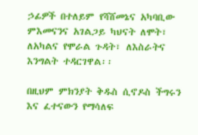ኃፊዎች በተለይም የሻሸመኔና አካባቢው ምእመናንና አገልጋይ ካህናት ለሞት፣ ለአካልና የሞራል ጉዳት፣ ለእስራትና እንግልት ተዳርገዋል፡፡

በዚህም ምክንያት ቅዱስ ሲኖዶስ ችግሩን እና ፈተናውን የማሳለፍ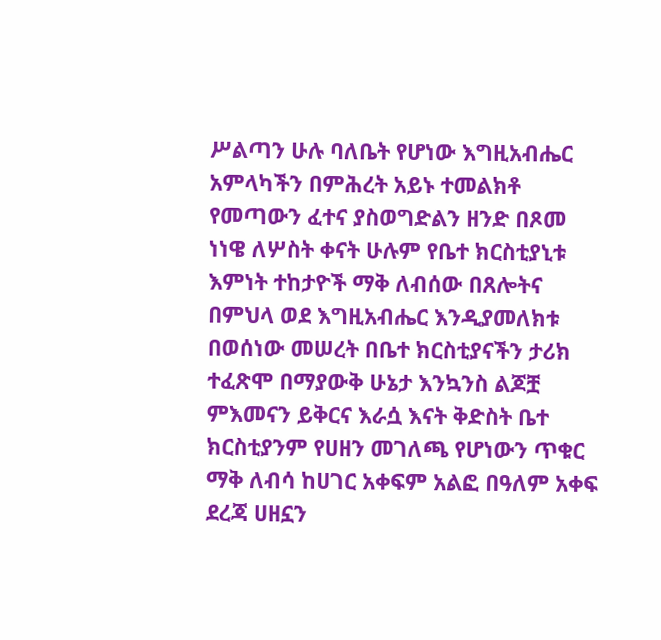ሥልጣን ሁሉ ባለቤት የሆነው እግዚአብሔር አምላካችን በምሕረት አይኑ ተመልክቶ የመጣውን ፈተና ያስወግድልን ዘንድ በጾመ ነነዌ ለሦስት ቀናት ሁሉም የቤተ ክርስቲያኒቱ እምነት ተከታዮች ማቅ ለብሰው በጸሎትና በምህላ ወደ እግዚአብሔር እንዲያመለክቱ በወሰነው መሠረት በቤተ ክርስቲያናችን ታሪክ ተፈጽሞ በማያውቅ ሁኔታ እንኳንስ ልጆቿ ምእመናን ይቅርና እራሷ እናት ቅድስት ቤተ ክርስቲያንም የሀዘን መገለጫ የሆነውን ጥቁር ማቅ ለብሳ ከሀገር አቀፍም አልፎ በዓለም አቀፍ ደረጃ ሀዘኗን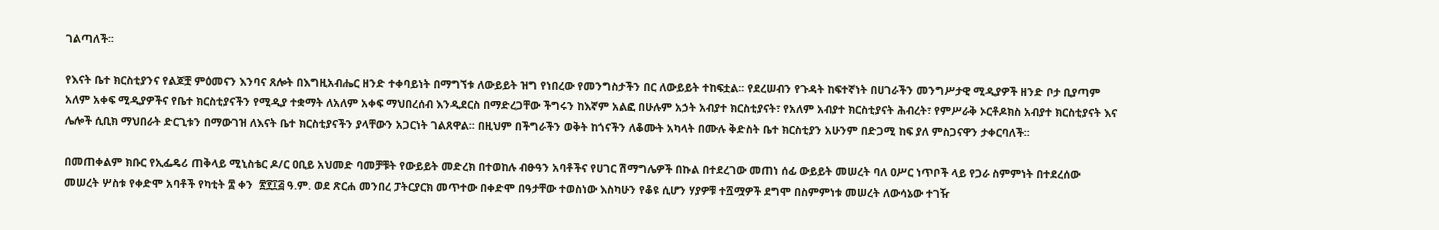ገልጣለች፡፡

የእናት ቤተ ክርስቲያንና የልጆቿ ምዕመናን እንባና ጸሎት በእግዚአብሔር ዘንድ ተቀባይነት በማግኘቱ ለውይይት ዝግ የነበረው የመንግስታችን በር ለውይይት ተከፍቷል፡፡ የደረሠብን የጉዳት ከፍተኛነት በሀገራችን መንግሥታዊ ሚዲያዎች ዘንድ ቦታ ቢያጣም አለም አቀፍ ሚዲያዎችና የቤተ ክርስቲያናችን የሚዲያ ተቋማት ለአለም አቀፍ ማህበረሰብ እንዲደርስ በማድረጋቸው ችግሩን ከእኛም አልፎ በሁሉም አኃት አብያተ ክርስቲያናት፣ የአለም አብያተ ክርስቲያናት ሕብረት፣ የምሥራቅ ኦርቶዶክስ አብያተ ክርስቲያናት እና ሌሎች ሲቢክ ማህበራት ድርጊቱን በማውገዝ ለእናት ቤተ ክርስቲያናችን ያላቸውን አጋርነት ገልጸዋል፡፡ በዚህም በችግራችን ወቅት ከጎናችን ለቆሙት አካላት በሙሉ ቅድስት ቤተ ክርስቲያን አሁንም በድጋሚ ከፍ ያለ ምስጋናዋን ታቀርባለች፡፡

በመጠቀልም ክቡር የኢፌዴሪ ጠቅላይ ሚኒስቴር ዶ/ር ዐቢይ አህመድ ባመቻቹት የውይይት መድረክ በተወከሉ ብፁዓን አባቶችና የሀገር ሽማግሌዎች በኩል በተደረገው መጠነ ሰፊ ውይይት መሠረት ባለ ዐሥር ነጥቦች ላይ የጋራ ስምምነት በተደረሰው መሠረት ሦስቱ የቀድሞ አባቶች የካቲት ፰ ቀን  ፳፻፲፭ ዓ.ም. ወደ ጽርሐ መንበረ ፓትርያርክ መጥተው በቀድሞ በዓታቸው ተወስነው እስካሁን የቆዩ ሲሆን ሃያዎቹ ተሿሟዎች ደግሞ በስምምነቱ መሠረት ለውሳኔው ተገዥ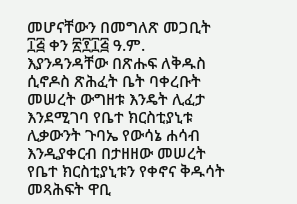መሆናቸውን በመግለጽ መጋቢት ፲፭ ቀን ፳፻፲፭ ዓ.ም. እያንዳንዳቸው በጽሑፍ ለቅዱስ ሲኖዶስ ጽሕፈት ቤት ባቀረቡት መሠረት ውግዘቱ እንዴት ሊፈታ እንደሚገባ የቤተ ክርስቲያኒቱ ሊቃውንት ጉባኤ የውሳኔ ሐሳብ እንዲያቀርብ በታዘዘው መሠረት የቤተ ክርስቲያኒቱን የቀኖና ቅዱሳት መጻሕፍት ዋቢ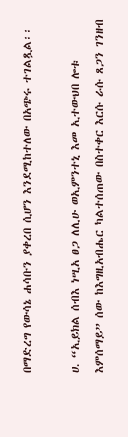በማድረግ የውሳኔ ሐሳቡን ያቀረበ ሲሆን እንደሚከተለው በአጭሩ ተገልጿል፡፡

ሀ. “ኢይክል ሰብእ ነሢአ ፀጋ ለሊሁ ወኢምንተኒ እመ ኢተውህበ ሎቱ እምሰማይ” ሰው ከእግዚአብሔር ካልተሰጠው በስተቀር እርሱ ራሱ ጸጋን ገንዘብ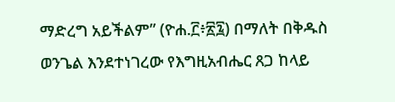ማድረግ አይችልም” (ዮሐ.፫፥፳፯) በማለት በቅዱስ ወንጌል እንደተነገረው የእግዚአብሔር ጸጋ ከላይ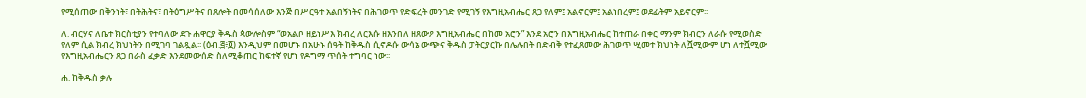የሚሰጠው በቅንነት፣ በትሕትና፣ በትዕግሥትና በጸሎት በመሳሰለው እንጅ በሥርዓተ አልበኝነትና በሕገወጥ የድፍረት መንገድ የሚገኝ የእግዚአብሔር ጸጋ የለም፤ አልኖርም፤ አልነበረም፤ ወደፊትም አይኖርም፡፡

ለ. ብርሃና ለቤተ ክርስቲያን የተባለው ደጉ ሐዋርያ ቅዱስ ጳውሎስም “ወአልቦ ዘይነሥእ ክብረ ለርእሱ ዘእንበለ ዘጸውዖ እግዚአብሔር በከመ አሮን” እንደ አሮን በእግዚአብሔር ከተጠራ በቀር ማንም ክብርን ለራሱ የሚወስድ የለም ሲል ክብረ ክህነትን በሚገባ ገልጿል፡፡ (ዕብ.፭፥፬) እንዲህም በመሆኑ በአሁኑ ሰዓት ከቅዱስ ሲኖዶሱ ውሳኔ ውጭና ቅዱስ ፓትርያርኩ በሌሉበት በድብቅ የተፈጸመው ሕገወጥ ሢመተ ክህነት ለሿሚውም ሆነ ለተሿሚው የእግዚአብሔርን ጸጋ በራስ ፈቃድ እንደመውሰድ ስለሚቆጠር ከፍተኛ የሆነ የዶግማ ጥሰት ተግባር ነው፡፡

ሐ. ከቅዱስ ቃሉ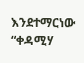እንደተማርነው “ቀዳሚሃ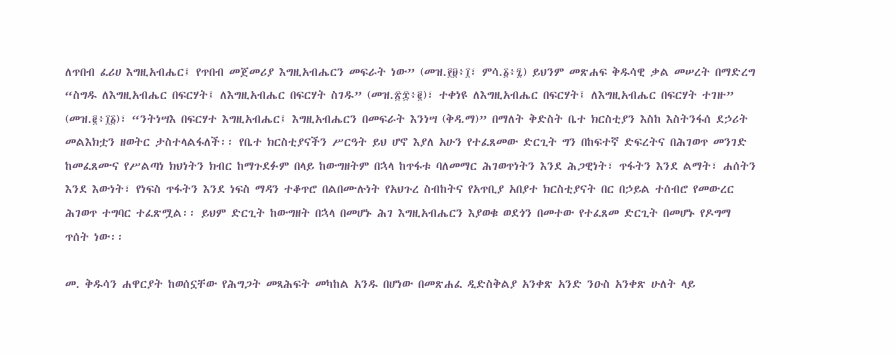ለጥበብ ፈሪሀ እግዚአብሔር፤ የጥበብ መጀመሪያ እግዚአብሔርን መፍራት ነው” (መዝ.፻፱፥፲፣ ምሳ.፩፥፯) ይህንም መጽሐፍ ቅዱሳዊ ቃል መሠረት በማድረግ “ስግዱ ለእግዚአብሔር በፍርሃት፤ ለእግዚአብሔር በፍርሃት ስገዱ” (መዝ.፳፰፥፪)፣ ተቀነዩ ለእግዚአብሔር በፍርሃት፤ ለእግዚአብሔር በፍርሃት ተገዙ” (መዝ.፪፥፲፩)፣ “ንትነሣእ በፍርሃተ እግዚአብሔር፤ እግዚአብሔርን በመፍራት እንነሣ (ቅዳ.ማ)” በማለት ቅድስት ቤተ ክርስቲያን እስከ እስትንፋሰ ደኃሪት መልእክቷን ዘወትር ታስተላልፋለች፡፡ የቤተ ክርስቲያናችን ሥርዓት ይህ ሆኖ እያለ አሁን የተፈጸመው ድርጊት ግን በከፍተኛ ድፍረትና በሕገወጥ መንገድ ከመፈጸሙና የሥልጣነ ክህነትን ክብር ከማጉደፉም በላይ ከውግዘትም በኋላ ከጥፋቱ ባለመማር ሕገወጥነትን እንደ ሕጋዊነት፣ ጥፋትን እንደ ልማት፣ ሐሰትን እንደ እውነት፣ የነፍስ ጥፋትን እንደ ነፍስ ማዳን ተቆጥሮ በልበሙሉነት የአህጉረ ስብከትና የአጥቢያ አበያተ ክርስቲያናት በር በኃይል ተሰብሮ የመውረር ሕገወጥ ተግባር ተፈጽሟል፡፡ ይህም ድርጊት ከውግዘት በኋላ በመሆኑ ሕገ እግዚአብሔርን እያወቁ ወደጎን በመተው የተፈጸመ ድርጊት በመሆኑ የዶግማ ጥሰት ነው፡፡

መ. ቅዱሳን ሐዋርያት ከወሰኗቸው የሕግጋት መጻሕፍት መካከል አንዱ በሆነው በመጽሐፈ ዲድስቅልያ አንቀጽ አንድ ንዑስ አንቀጽ ሁለት ላይ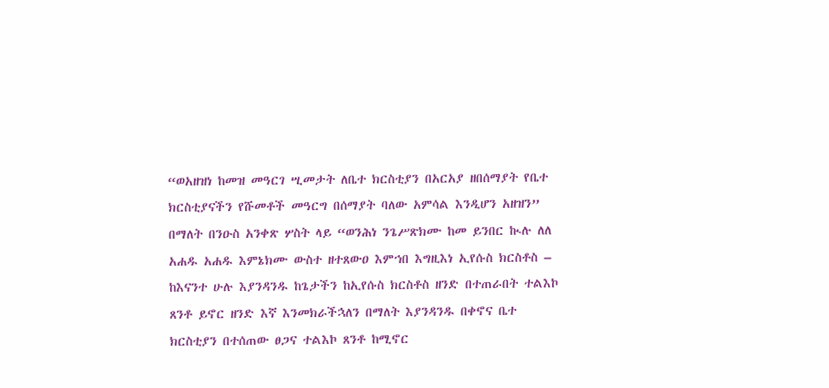“ወአዘዝነ ከመዝ መዓርገ ሢመታት ለቤተ ክርስቲያን በአርአያ ዘበሰማያት የቤተ ክርስቲያናችን የሹመቶች መዓርግ በሰማያት ባለው አምሳል እንዲሆን አዘዝን” በማለት በንዑስ አንቀጽ ሦስት ላይ “ወንሕነ ንጌሥጽክሙ ከመ ይንበር ኲሉ ለለ አሐዱ አሐዱ እምኔክሙ ውስተ ዘተጸውዐ እምኀበ እግዚእነ ኢየሱስ ክርስቶስ – ከእናንተ ሁሉ እያንዳንዱ ከጌታችን ከኢየሱስ ክርስቶስ ዘንድ በተጠራበት ተልእኮ ጸንቶ ይኖር ዘንድ እኛ እንመክራችኋለን በማለት እያንዳንዱ በቀኖና ቤተ ክርስቲያን በተሰጠው ፀጋና ተልእኮ ጸንቶ ከሚኖር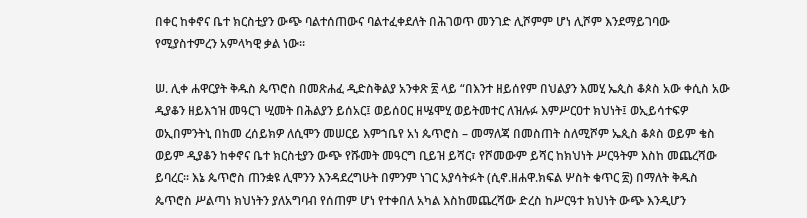በቀር ከቀኖና ቤተ ክርስቲያን ውጭ ባልተሰጠውና ባልተፈቀደለት በሕገወጥ መንገድ ሊሾምም ሆነ ሊሾም እንደማይገባው የሚያስተምረን አምላካዊ ቃል ነው፡፡

ሠ. ሊቀ ሐዋርያት ቅዱስ ጴጥሮስ በመጽሐፈ ዲድስቅልያ አንቀጽ ፳ ላይ “በእንተ ዘይሰየም በህልያን እመሂ ኤጲስ ቆጶስ አው ቀሲስ አው ዲያቆን ዘይእኀዝ መዓርገ ሢመት በሕልያን ይሰአር፤ ወይሰዐር ዘሤሞሂ ወይትመተር ለዝሉፉ እምሥርዐተ ክህነት፤ ወኢይሳተፍዎ ወኢበምንትኒ በከመ ረሰይክዎ ለሲሞን መሠርይ እምኀቤየ አነ ጴጥሮስ – መማለጃ በመስጠት ስለሚሾም ኤጲስ ቆጶስ ወይም ቄስ ወይም ዲያቆን ከቀኖና ቤተ ክርስቲያን ውጭ የሹመት መዓርግ ቢይዝ ይሻር፣ የሾመውም ይሻር ከክህነት ሥርዓትም እስከ መጨረሻው ይባረር፡፡ እኔ ጴጥሮስ ጠንቋዩ ሊሞንን እንዳደረግሁት በምንም ነገር አያሳትፉት (ሲኖ.ዘሐዋ.ክፍል ሦስት ቁጥር ፳) በማለት ቅዱስ ጴጥሮስ ሥልጣነ ክህነትን ያለአግባብ የሰጠም ሆነ የተቀበለ አካል እስከመጨረሻው ድረስ ከሥርዓተ ክህነት ውጭ እንዲሆን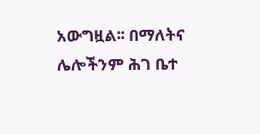አውግዟል፡፡ በማለትና ሌሎችንም ሕገ ቤተ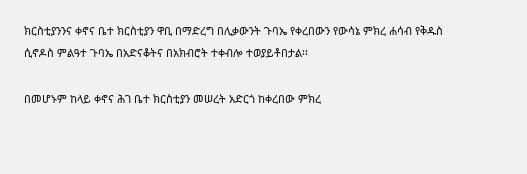ክርስቲያንንና ቀኖና ቤተ ክርስቲያን ዋቢ በማድረግ በሊቃውንት ጉባኤ የቀረበውን የውሳኔ ምክረ ሐሳብ የቅዱስ ሲኖዶስ ምልዓተ ጉባኤ በአድናቆትና በአክብሮት ተቀብሎ ተወያይቶበታል፡፡

በመሆኑም ከላይ ቀኖና ሕገ ቤተ ክርስቲያን መሠረት አድርጎ ከቀረበው ምክረ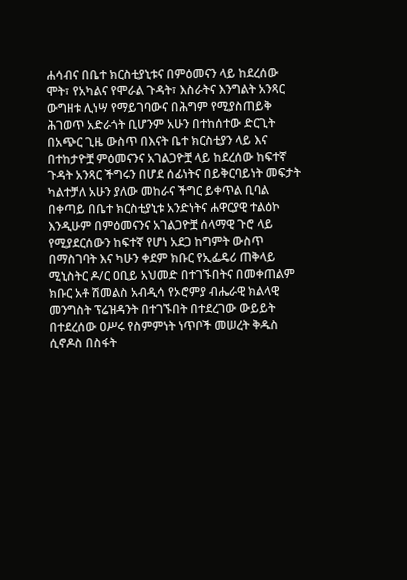ሐሳብና በቤተ ክርስቲያኒቱና በምዕመናን ላይ ከደረሰው ሞት፣ የአካልና የሞራል ጉዳት፣ እስራትና እንግልት አንጻር ውግዘቱ ሊነሣ የማይገባውና በሕግም የሚያስጠይቅ ሕገወጥ አድራጎት ቢሆንም አሁን በተከሰተው ድርጊት በአጭር ጊዜ ውስጥ በእናት ቤተ ክርስቲያን ላይ እና በተከታዮቿ ምዕመናንና አገልጋዮቿ ላይ ከደረሰው ከፍተኛ ጉዳት አንጻር ችግሩን በሆደ ሰፊነትና በይቅርባይነት መፍታት ካልተቻለ አሁን ያለው መከራና ችግር ይቀጥል ቢባል በቀጣይ በቤተ ክርስቲያኒቱ አንድነትና ሐዋርያዊ ተልዕኮ እንዲሁም በምዕመናንና አገልጋዮቿ ሰላማዊ ጉሮ ላይ የሚያደርሰውን ከፍተኛ የሆነ አደጋ ከግምት ውስጥ በማስገባት እና ካሁን ቀደም ክቡር የኢፌዴሪ ጠቅላይ ሚኒስትር ዶ/ር ዐቢይ አህመድ በተገኙበትና በመቀጠልም ክቡር አቶ ሽመልስ አብዲሳ የኦሮምያ ብሔራዊ ክልላዊ መንግስት ፕሬዝዳንት በተገኙበት በተደረገው ውይይት በተደረሰው ዐሥሩ የስምምነት ነጥቦች መሠረት ቅዱስ ሲኖዶስ በስፋት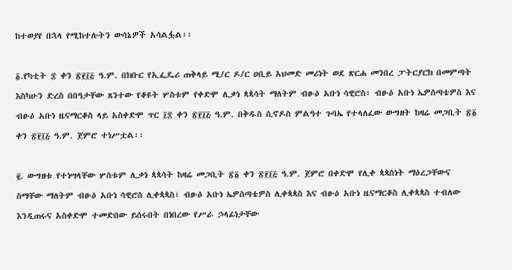ከተወያየ በኋላ የሚከተሉትን ውሳኔዎች አሳልፏል፡፡

፩.የካቲት ፰ ቀን ፳፻፲፭ ዓ.ም. በክቡር የኢፌዴሪ ጠቅላይ ሚ/ር ዶ/ር ዐቢይ አህመድ መሪነት ወደ ጽርሐ መንበረ ፓትርያርክ በመምጣት እስካሁን ድረስ በበዓታቸው ጸንተው የቆዩት ሦስቱም የቀድሞ ሊቃነ ጳጳሳት ማለትም ብፁዕ አቡነ ሳዊሮስ፣ ብፁዕ አቡነ ኤዎስጣቴዎስ እና ብፁዕ አቡነ ዜናማርቆስ ላይ አስቀድሞ ጥር ፲፰ ቀን ፳፻፲፭ ዓ.ም. በቅዱስ ሲኖዶስ ምልዓተ ጉባኤ የተላለፈው ውግዘት ከዛሬ መጋቢት ፳፩ ቀን ፳፻፲፭ ዓ.ም. ጀምሮ ተነሥቷል፡፡

፪. ውግዘቱ የተነሣላቸው ሦስቱም ሊቃነ ጳጳሳት ከዛሬ መጋቢት ፳፩ ቀን ፳፻፲፭ ዓ.ም. ጀምሮ በቀድሞ የሊቀ ጳጳስነት ማዕረጋቸውና ስማቸው ማለትም ብፁዕ አቡነ ሳዊሮስ ሊቀጳጳስ፣ ብፁዕ አቡነ ኤዎስጣቴዎስ ሊቀጳጳስ እና ብፁዕ አቡነ ዜናማርቆስ ሊቀጳጳስ ተብለው እንዲጠሩና አስቀድሞ ተመድበው ይሰሩበት በነበረው የሥራ ኃላፊነታቸው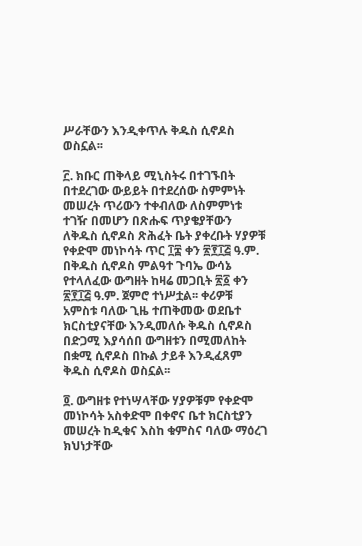ሥራቸውን እንዲቀጥሉ ቅዱስ ሲኖዶስ ወስኗል፡፡

፫. ክቡር ጠቅላይ ሚኒስትሩ በተገኙበት በተደረገው ውይይት በተደረሰው ስምምነት መሠረት ጥሪውን ተቀብለው ለስምምነቱ ተገዥ በመሆን በጽሑፍ ጥያቄያቸውን ለቅዱስ ሲኖዶስ ጽሕፈት ቤት ያቀረቡት ሃያዎቹ የቀድሞ መነኮሳት ጥር ፲፰ ቀን ፳፻፲፭ ዓ.ም. በቅዱስ ሲኖዶስ ምልዓተ ጉባኤ ውሳኔ የተላለፈው ውግዘት ከዛሬ መጋቢት ፳፩ ቀን ፳፻፲፭ ዓ.ም. ጀምሮ ተነሥቷል፡፡ ቀሪዎቹ አምስቱ ባለው ጊዜ ተጠቅመው ወደቤተ ክርስቲያናቸው እንዲመለሱ ቅዱስ ሲኖዶስ በድጋሚ እያሳሰበ ውግዘቱን በሚመለከት በቋሚ ሲኖዶስ በኩል ታይቶ እንዲፈጸም ቅዱስ ሲኖዶስ ወስኗል፡፡

፬. ውግዘቱ የተነሣላቸው ሃያዎቹም የቀድሞ መነኮሳት አስቀድሞ በቀኖና ቤተ ክርስቲያን መሠረት ከዲቁና እስከ ቁምስና ባለው ማዕረገ ክህነታቸው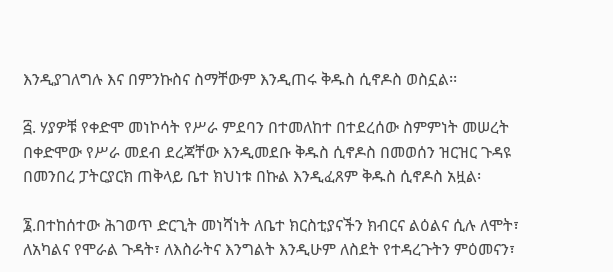እንዲያገለግሉ እና በምንኩስና ስማቸውም እንዲጠሩ ቅዱስ ሲኖዶስ ወስኗል፡፡

፭. ሃያዎቹ የቀድሞ መነኮሳት የሥራ ምደባን በተመለከተ በተደረሰው ስምምነት መሠረት በቀድሞው የሥራ መደብ ደረጃቸው እንዲመደቡ ቅዱስ ሲኖዶስ በመወሰን ዝርዝር ጉዳዩ በመንበረ ፓትርያርክ ጠቅላይ ቤተ ክህነቱ በኩል እንዲፈጸም ቅዱስ ሲኖዶስ አዟል፡

፮.በተከሰተው ሕገወጥ ድርጊት መነሻነት ለቤተ ክርስቲያናችን ክብርና ልዕልና ሲሉ ለሞት፣ ለአካልና የሞራል ጉዳት፣ ለእስራትና እንግልት እንዲሁም ለስደት የተዳረጉትን ምዕመናን፣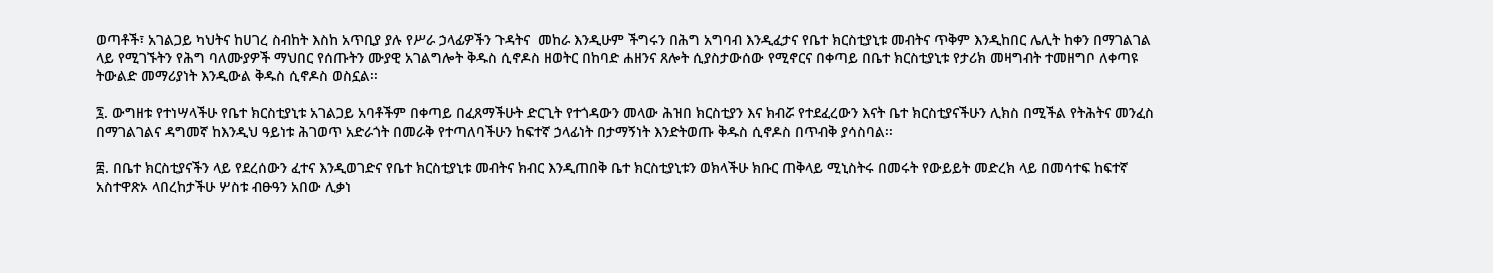ወጣቶች፣ አገልጋይ ካህትና ከሀገረ ስብከት እስከ አጥቢያ ያሉ የሥራ ኃላፊዎችን ጉዳትና  መከራ እንዲሁም ችግሩን በሕግ አግባብ እንዲፈታና የቤተ ክርስቲያኒቱ መብትና ጥቅም እንዲከበር ሌሊት ከቀን በማገልገል ላይ የሚገኙትን የሕግ ባለሙያዎች ማህበር የሰጡትን ሙያዊ አገልግሎት ቅዱስ ሲኖዶስ ዘወትር በከባድ ሐዘንና ጸሎት ሲያስታውሰው የሚኖርና በቀጣይ በቤተ ክርስቲያኒቱ የታሪክ መዛግብት ተመዘግቦ ለቀጣዩ ትውልድ መማሪያነት እንዲውል ቅዱስ ሲኖዶስ ወስኗል፡፡

፯. ውግዘቱ የተነሣላችሁ የቤተ ክርስቲያኒቱ አገልጋይ አባቶችም በቀጣይ በፈጸማችሁት ድርጊት የተጎዳውን መላው ሕዝበ ክርስቲያን እና ክብሯ የተደፈረውን እናት ቤተ ክርስቲያናችሁን ሊክስ በሚችል የትሕትና መንፈስ በማገልገልና ዳግመኛ ከእንዲህ ዓይነቱ ሕገወጥ አድራጎት በመራቅ የተጣለባችሁን ከፍተኛ ኃላፊነት በታማኝነት እንድትወጡ ቅዱስ ሲኖዶስ በጥብቅ ያሳስባል፡፡

፰. በቤተ ክርስቲያናችን ላይ የደረሰውን ፈተና እንዲወገድና የቤተ ክርስቲያኒቱ መብትና ክብር እንዲጠበቅ ቤተ ክርስቲያኒቱን ወክላችሁ ክቡር ጠቅላይ ሚኒስትሩ በመሩት የውይይት መድረክ ላይ በመሳተፍ ከፍተኛ አስተዋጽኦ ላበረከታችሁ ሦስቱ ብፁዓን አበው ሊቃነ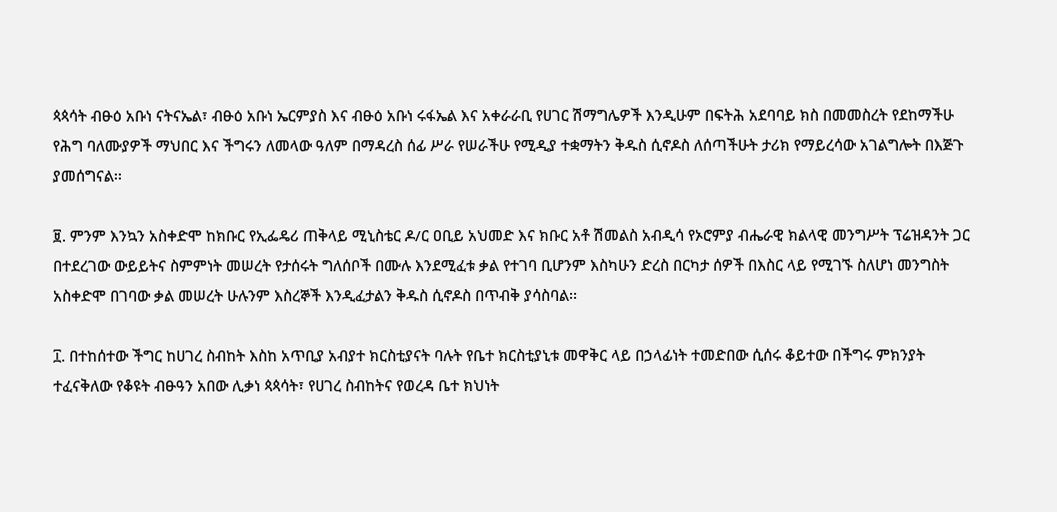ጳጳሳት ብፁዕ አቡነ ናትናኤል፣ ብፁዕ አቡነ ኤርምያስ እና ብፁዕ አቡነ ሩፋኤል እና አቀራራቢ የሀገር ሽማግሌዎች እንዲሁም በፍትሕ አደባባይ ክስ በመመስረት የደከማችሁ የሕግ ባለሙያዎች ማህበር እና ችግሩን ለመላው ዓለም በማዳረስ ሰፊ ሥራ የሠራችሁ የሚዲያ ተቋማትን ቅዱስ ሲኖዶስ ለሰጣችሁት ታሪክ የማይረሳው አገልግሎት በእጅጉ ያመሰግናል፡፡

፱. ምንም እንኳን አስቀድሞ ከክቡር የኢፌዴሪ ጠቅላይ ሚኒስቴር ዶ/ር ዐቢይ አህመድ እና ክቡር አቶ ሽመልስ አብዲሳ የኦሮምያ ብሔራዊ ክልላዊ መንግሥት ፕሬዝዳንት ጋር በተደረገው ውይይትና ስምምነት መሠረት የታሰሩት ግለሰቦች በሙሉ እንደሚፈቱ ቃል የተገባ ቢሆንም እስካሁን ድረስ በርካታ ሰዎች በእስር ላይ የሚገኙ ስለሆነ መንግስት አስቀድሞ በገባው ቃል መሠረት ሁሉንም እስረኞች እንዲፈታልን ቅዱስ ሲኖዶስ በጥብቅ ያሳስባል፡፡

፲. በተከሰተው ችግር ከሀገረ ስብከት እስከ አጥቢያ አብያተ ክርስቲያናት ባሉት የቤተ ክርስቲያኒቱ መዋቅር ላይ በኃላፊነት ተመድበው ሲሰሩ ቆይተው በችግሩ ምክንያት ተፈናቅለው የቆዩት ብፁዓን አበው ሊቃነ ጳጳሳት፣ የሀገረ ስብከትና የወረዳ ቤተ ክህነት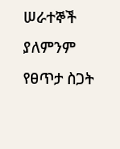ሠራተኞች ያለምንም የፀጥታ ስጋት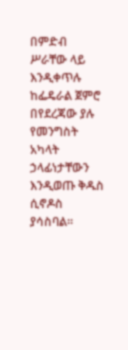በምድብ ሥራቸው ላይ እንዲቀጥሉ ከፌዴራል ጀምሮ በየደረጃው ያሉ የመንግስት አካላት ኃላፊነታቸውን እንዲወጡ ቅዱስ ሲኖዶስ ያሳስባል፡፡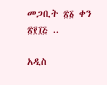መጋቢት ፳፩ ቀን ፳፻፲፭ ..

አዲስ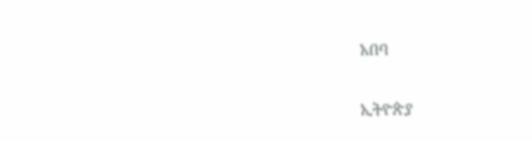አበባ

ኢትዮጵያ